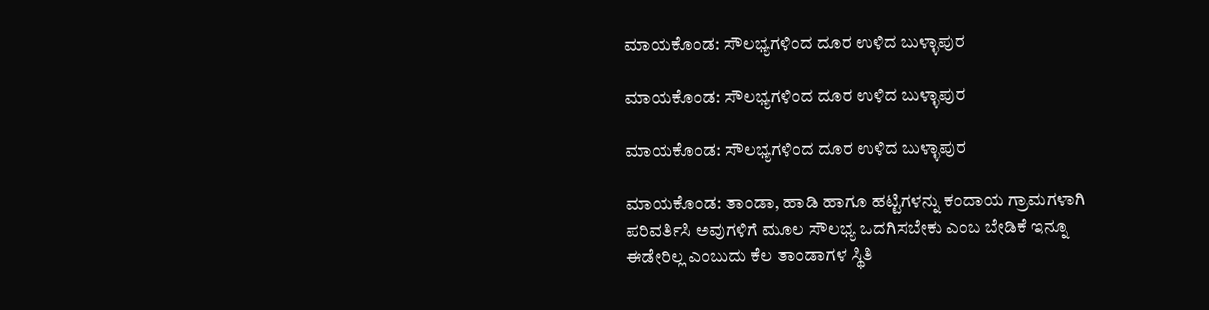ಮಾಯಕೊಂಡ: ಸೌಲಭ್ಯಗಳಿಂದ ದೂರ ಉಳಿದ ಬುಳ್ಳಾಪುರ

ಮಾಯಕೊಂಡ: ಸೌಲಭ್ಯಗಳಿಂದ ದೂರ ಉಳಿದ ಬುಳ್ಳಾಪುರ

ಮಾಯಕೊಂಡ: ಸೌಲಭ್ಯಗಳಿಂದ ದೂರ ಉಳಿದ ಬುಳ್ಳಾಪುರ

ಮಾಯಕೊಂಡ: ತಾಂಡಾ, ಹಾಡಿ ಹಾಗೂ ಹಟ್ಟಿಗಳನ್ನು ಕಂದಾಯ ಗ್ರಾಮಗಳಾಗಿ ಪರಿವರ್ತಿಸಿ ಅವುಗಳಿಗೆ ಮೂಲ ಸೌಲಭ್ಯ ಒದಗಿಸಬೇಕು ಎಂಬ ಬೇಡಿಕೆ ಇನ್ನೂ ಈಡೇರಿಲ್ಲ ಎಂಬುದು ಕೆಲ ತಾಂಡಾಗಳ ಸ್ಥಿತಿ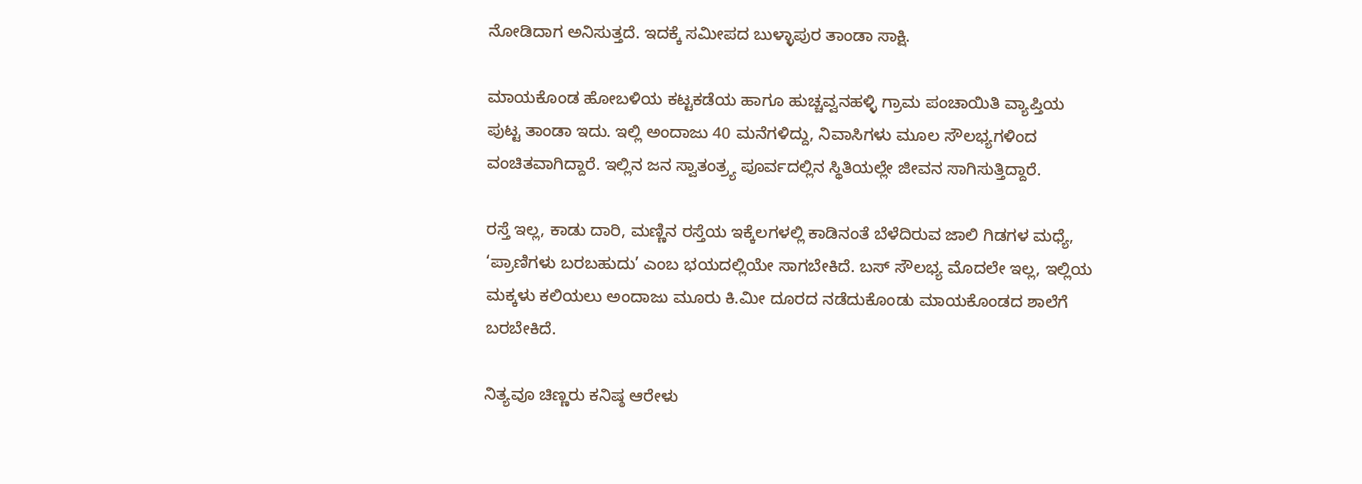ನೋಡಿದಾಗ ಅನಿಸುತ್ತದೆ. ಇದಕ್ಕೆ ಸಮೀಪದ ಬುಳ್ಳಾಪುರ ತಾಂಡಾ ಸಾಕ್ಷಿ.

ಮಾಯಕೊಂಡ ಹೋಬಳಿಯ ಕಟ್ಟಕಡೆಯ ಹಾಗೂ ಹುಚ್ಚವ್ವನಹಳ್ಳಿ ಗ್ರಾಮ ಪಂಚಾಯಿತಿ ವ್ಯಾಪ್ತಿಯ ಪುಟ್ಟ ತಾಂಡಾ ಇದು. ಇಲ್ಲಿ ಅಂದಾಜು 40 ಮನೆಗಳಿದ್ದು, ನಿವಾಸಿಗಳು ಮೂಲ ಸೌಲಭ್ಯಗಳಿಂದ ವಂಚಿತವಾಗಿದ್ದಾರೆ. ಇಲ್ಲಿನ ಜನ ಸ್ವಾತಂತ್ರ್ಯ ಪೂರ್ವದಲ್ಲಿನ ಸ್ಥಿತಿಯಲ್ಲೇ ಜೀವನ ಸಾಗಿಸುತ್ತಿದ್ದಾರೆ.

ರಸ್ತೆ ಇಲ್ಲ, ಕಾಡು ದಾರಿ, ಮಣ್ಣಿನ ರಸ್ತೆಯ ಇಕ್ಕೆಲಗಳಲ್ಲಿ ಕಾಡಿನಂತೆ ಬೆಳೆದಿರುವ ಜಾಲಿ ಗಿಡಗಳ ಮಧ್ಯೆ, ‘ಪ್ರಾಣಿಗಳು ಬರಬಹುದು’ ಎಂಬ ಭಯದಲ್ಲಿಯೇ ಸಾಗಬೇಕಿದೆ. ಬಸ್ ಸೌಲಭ್ಯ ಮೊದಲೇ ಇಲ್ಲ, ಇಲ್ಲಿಯ ಮಕ್ಕಳು ಕಲಿಯಲು ಅಂದಾಜು ಮೂರು ಕಿ.ಮೀ ದೂರದ ನಡೆದುಕೊಂಡು ಮಾಯಕೊಂಡದ ಶಾಲೆಗೆ ಬರಬೇಕಿದೆ.

ನಿತ್ಯವೂ ಚಿಣ್ಣರು ಕನಿಷ್ಠ ಆರೇಳು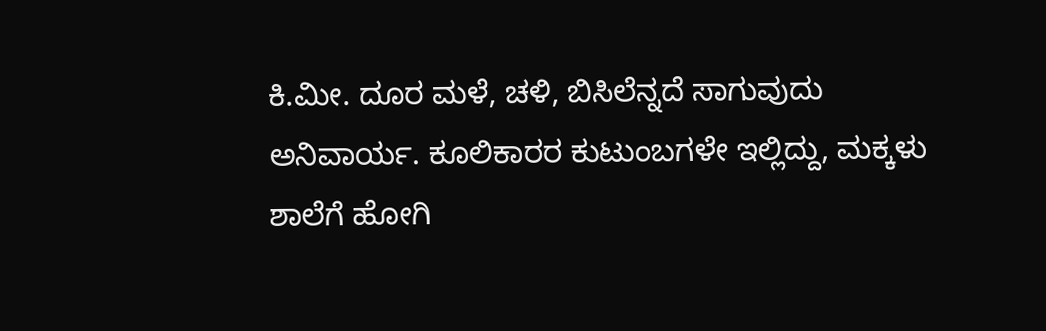ಕಿ.ಮೀ. ದೂರ ಮಳೆ, ಚಳಿ, ಬಿಸಿಲೆನ್ನದೆ ಸಾಗುವುದು ಅನಿವಾರ್ಯ. ಕೂಲಿಕಾರರ ಕುಟುಂಬಗಳೇ ಇಲ್ಲಿದ್ದು, ಮಕ್ಕಳು ಶಾಲೆಗೆ‌ ಹೋಗಿ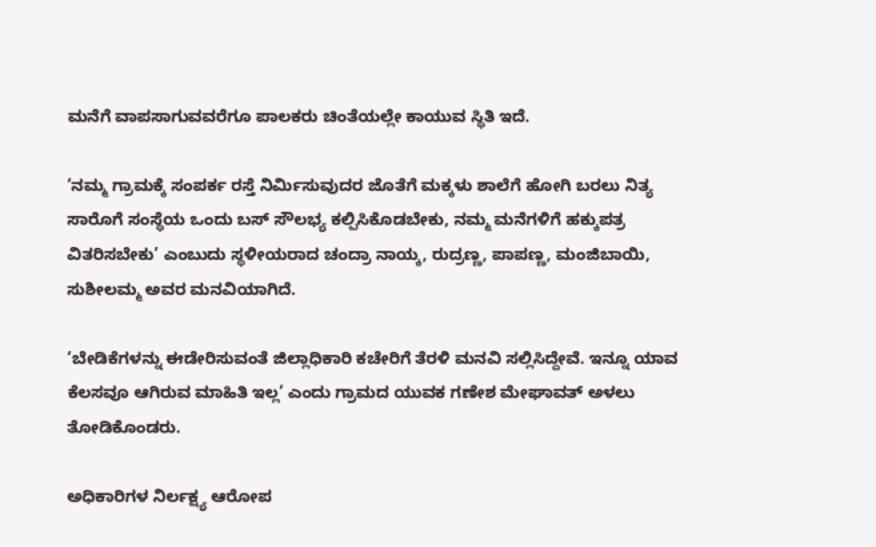ಮನೆಗೆ ವಾಪಸಾಗುವವರೆಗೂ ಪಾಲಕರು ಚಿಂತೆಯಲ್ಲೇ ಕಾಯುವ ಸ್ಥಿತಿ ಇದೆ.

‘ನಮ್ಮ ಗ್ರಾಮಕ್ಕೆ ಸಂಪರ್ಕ ರಸ್ತೆ ನಿರ್ಮಿಸುವುದರ ಜೊತೆಗೆ ಮಕ್ಕಳು ಶಾಲೆಗೆ ಹೋಗಿ ಬರಲು ನಿತ್ಯ ಸಾರೊಗೆ ಸಂಸ್ಥೆಯ ಒಂದು ಬಸ್ ಸೌಲಭ್ಯ ಕಲ್ಪಿಸಿಕೊಡಬೇಕು, ನಮ್ಮ ಮನೆಗಳಿಗೆ ಹಕ್ಕುಪತ್ರ ವಿತರಿಸಬೇಕು’ ಎಂಬುದು ಸ್ಥಳೀಯರಾದ ಚಂದ್ರಾ ನಾಯ್ಕ, ರುದ್ರಣ್ಣ, ಪಾಪಣ್ಣ, ಮಂಜಿಬಾಯಿ, ಸುಶೀಲಮ್ಮ ಅವರ ಮನವಿಯಾಗಿದೆ.

‘ಬೇಡಿಕೆಗಳನ್ನು ಈಡೇರಿಸುವಂತೆ ಜಿಲ್ಲಾಧಿಕಾರಿ ಕಚೇರಿಗೆ ತೆರಳಿ ಮನವಿ ಸಲ್ಲಿಸಿದ್ದೇವೆ. ಇನ್ನೂ ಯಾವ ಕೆಲಸವೂ ಆಗಿರುವ ಮಾಹಿತಿ ಇಲ್ಲ’ ಎಂದು ಗ್ರಾಮದ ಯುವಕ ಗಣೇಶ ಮೇಘಾವತ್ ಅಳಲು ತೋಡಿಕೊಂಡರು.

ಅಧಿಕಾರಿಗಳ ನಿರ್ಲಕ್ಷ್ಯ ಆರೋಪ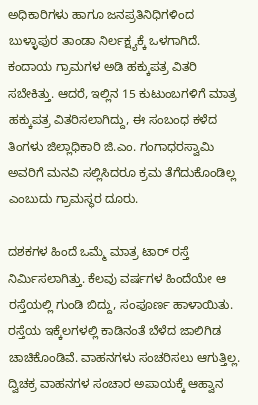ಅಧಿಕಾರಿಗಳು ಹಾಗೂ ಜನಪ್ರತಿನಿಧಿಗಳಿಂದ ಬುಳ್ಳಾಪುರ ತಾಂಡಾ ನಿರ್ಲಕ್ಷ್ಯಕ್ಕೆ ಒಳಗಾಗಿದೆ. ಕಂದಾಯ ಗ್ರಾಮಗಳ ಅಡಿ ಹಕ್ಕುಪತ್ರ ವಿತರಿ ಸಬೇಕಿತ್ತು. ಆದರೆ, ಇಲ್ಲಿನ 15 ಕುಟುಂಬಗಳಿಗೆ‌ ಮಾತ್ರ ಹಕ್ಕುಪತ್ರ ವಿತರಿಸಲಾಗಿದ್ದು, ಈ ಸಂಬಂಧ ಕಳೆದ ತಿಂಗಳು ಜಿಲ್ಲಾಧಿಕಾರಿ ಜಿ.ಎಂ. ಗಂಗಾಧರಸ್ವಾಮಿ ಅವರಿಗೆ ಮನವಿ ಸಲ್ಲಿಸಿದರೂ ಕ್ರಮ ತೆಗೆದುಕೊಂಡಿಲ್ಲ ಎಂಬುದು ಗ್ರಾಮಸ್ಥರ ದೂರು.

ದಶಕಗಳ ಹಿಂದೆ ಒಮ್ಮೆ ಮಾತ್ರ ಟಾರ್ ರಸ್ತೆ ನಿರ್ಮಿಸಲಾಗಿತ್ತು. ಕೆಲವು ವರ್ಷಗಳ ಹಿಂದೆಯೇ ಆ ರಸ್ತೆಯಲ್ಲಿ ಗುಂಡಿ ಬಿದ್ದು, ಸಂಪೂರ್ಣ ಹಾಳಾಯಿತು. ರಸ್ತೆಯ ಇಕ್ಕೆಲಗಳಲ್ಲಿ ಕಾಡಿನಂತೆ ಬೆಳೆದ ಜಾಲಿಗಿಡ ಚಾಚಿಕೊಂಡಿವೆ. ವಾಹನಗಳು ಸಂಚರಿಸಲು ಆಗುತ್ತಿಲ್ಲ. ದ್ವಿಚಕ್ರ ವಾಹನಗಳ ಸಂಚಾರ ಅಪಾಯಕ್ಕೆ ಆಹ್ವಾನ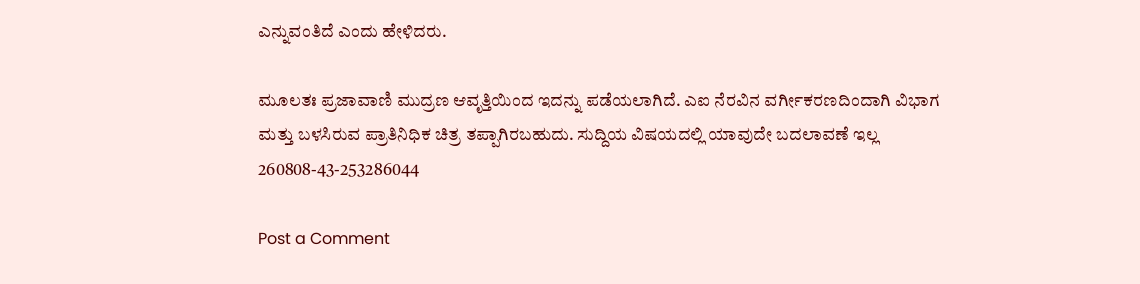ಎನ್ನುವಂತಿದೆ ಎಂದು ಹೇಳಿದರು.

ಮೂಲತಃ ಪ್ರಜಾವಾಣಿ ಮುದ್ರಣ ಆವೃತ್ತಿಯಿಂದ ಇದನ್ನು ಪಡೆಯಲಾಗಿದೆ. ಎಐ ನೆರವಿನ ವರ್ಗೀಕರಣದಿಂದಾಗಿ ವಿಭಾಗ ಮತ್ತು ಬಳಸಿರುವ ಪ್ರಾತಿನಿಧಿಕ ಚಿತ್ರ ತಪ್ಪಾಗಿರಬಹುದು. ಸುದ್ದಿಯ ವಿಷಯದಲ್ಲಿ ಯಾವುದೇ ಬದಲಾವಣೆ ಇಲ್ಲ
260808-43-253286044

Post a Comment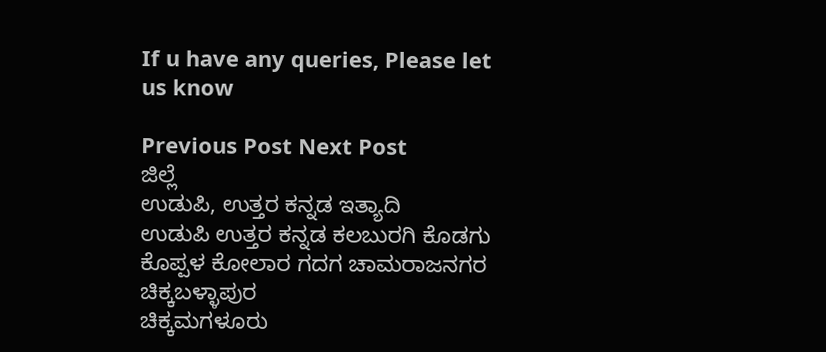If u have any queries, Please let us know

Previous Post Next Post
ಜಿಲ್ಲೆ
ಉಡುಪಿ, ಉತ್ತರ ಕನ್ನಡ ಇತ್ಯಾದಿ
ಉಡುಪಿ ಉತ್ತರ ಕನ್ನಡ ಕಲಬುರಗಿ ಕೊಡಗು ಕೊಪ್ಪಳ ಕೋಲಾರ ಗದಗ ಚಾಮರಾಜನಗರ ಚಿಕ್ಕಬಳ್ಳಾಪುರ
ಚಿಕ್ಕಮಗಳೂರು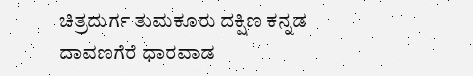ಚಿತ್ರದುರ್ಗ ತುಮಕೂರು ದಕ್ಷಿಣ ಕನ್ನಡ ದಾವಣಗೆರೆ ಧಾರವಾಡ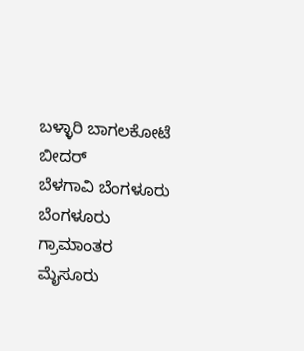ಬಳ್ಳಾರಿ ಬಾಗಲಕೋಟೆ ಬೀದರ್
ಬೆಳಗಾವಿ ಬೆಂಗಳೂರು ಬೆಂಗಳೂರು ಗ್ರಾಮಾಂತರ ಮೈಸೂರು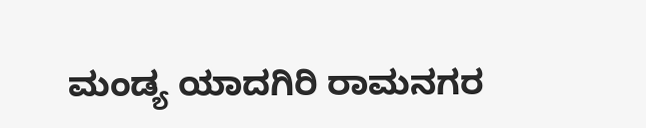ಮಂಡ್ಯ ಯಾದಗಿರಿ ರಾಮನಗರ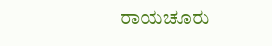ರಾಯಚೂರು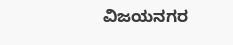ವಿಜಯನಗರ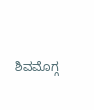ಶಿವಮೊಗ್ಗ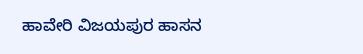ಹಾವೇರಿ ವಿಜಯಪುರ ಹಾಸನ